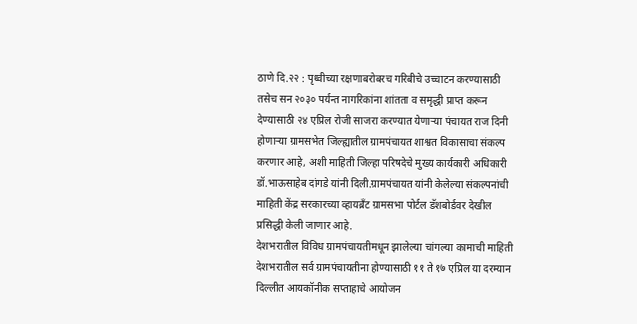ठाणे दि.२२ : पृथ्वीच्या रक्षणाबरोबरच गरिबीचे उच्चाटन करण्यासाठी तसेच सन २०३० पर्यन्त नागरिकांना शांतता व समृद्धी प्राप्त करून देण्यासाठी २४ एप्रिल रोजी साजरा करण्यात येणाऱ्या पंचायत राज दिनी होणाऱ्या ग्रामसभेत जिल्ह्यातील ग्रामपंचायत शाश्वत विकासाचा संकल्प करणार आहे, अशी माहिती जिल्हा परिषदेचे मुख्य कार्यकारी अधिकारी डॉ.भाऊसाहेब दांगडे यांनी दिली.ग्रामपंचायत यांनी केलेल्या संकल्पनांची माहिती केंद्र सरकारच्या व्हायब्रॅंट ग्रामसभा पोर्टल डॅशबोर्डवर देखील प्रसिद्धी केली जाणार आहे.
देशभरातील विविध ग्रामपंचायतीमधून झालेल्या चांगल्या कामाची माहिती देशभरातील सर्व ग्रामपंचायतीना होण्यासाठी ११ ते १७ एप्रिल या दरम्यान दिल्लीत आयकॉनीक सप्ताहाचे आयोजन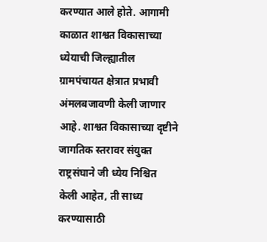करण्यात आले होते. आगामी काळात शाश्वत विकासाच्या ध्येयाची जिल्ह्यातील ग्रामपंचायत क्षेत्रात प्रभावी अंमलबजावणी केली जाणार आहे. शाश्वत विकासाच्या दृष्टीने जागतिक स्तरावर संयुक्त राष्ट्रसंघाने जी ध्येय निश्चित केली आहेत, ती साध्य करण्यासाठी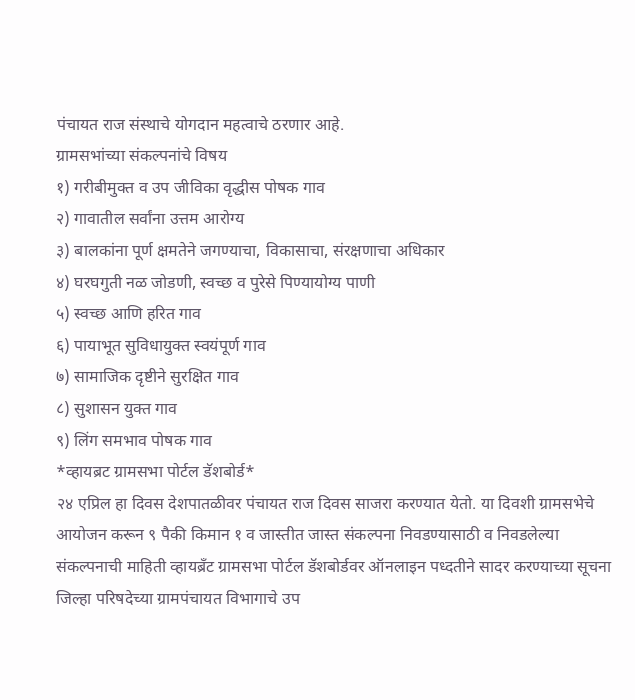पंचायत राज संस्थाचे योगदान महत्वाचे ठरणार आहे.
ग्रामसभांच्या संकल्पनांचे विषय
१) गरीबीमुक्त व उप जीविका वृद्धीस पोषक गाव
२) गावातील सर्वांना उत्तम आरोग्य
३) बालकांना पूर्ण क्षमतेने जगण्याचा, विकासाचा, संरक्षणाचा अधिकार
४) घरघगुती नळ जोडणी, स्वच्छ व पुरेसे पिण्यायोग्य पाणी
५) स्वच्छ आणि हरित गाव
६) पायाभूत सुविधायुक्त स्वयंपूर्ण गाव
७) सामाजिक दृष्टीने सुरक्षित गाव
८) सुशासन युक्त गाव
९) लिंग समभाव पोषक गाव
*व्हायब्रट ग्रामसभा पोर्टल डॅशबोर्ड*
२४ एप्रिल हा दिवस देशपातळीवर पंचायत राज दिवस साजरा करण्यात येतो. या दिवशी ग्रामसभेचे आयोजन करून ९ पैकी किमान १ व जास्तीत जास्त संकल्पना निवडण्यासाठी व निवडलेल्या संकल्पनाची माहिती व्हायब्रँट ग्रामसभा पोर्टल डॅशबोर्डवर ऑनलाइन पध्दतीने सादर करण्याच्या सूचना जिल्हा परिषदेच्या ग्रामपंचायत विभागाचे उप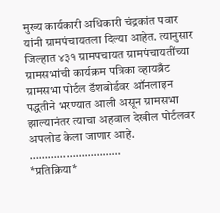मुख्य कार्यकारी अधिकारी चंद्रकांत पवार यांनी ग्रामपंचायतला दिल्या आहेत. त्यानुसार जिल्हात ४३१ ग्रामपचायत ग्रामपंचायतींच्या ग्रामसभांची कार्यक्रम पत्रिका व्हायब्रँट ग्रामसभा पोर्टल डॅशबोर्डवर ऑनलाइन पद्धतीने भरण्यात आली असून ग्रामसभा झाल्यानंतर त्याचा अहवाल देखील पोर्टलवर अपलोड केला जाणार आहे.
…………………………
*प्रतिक्रिया*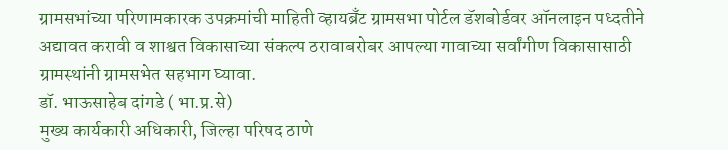ग्रामसभांच्या परिणामकारक उपक्रमांची माहिती व्हायब्रँट ग्रामसभा पोर्टल डॅशबोर्डवर ऑनलाइन पध्दतीने अद्यावत करावी व शाश्वत विकासाच्या संकल्प ठरावाबरोबर आपल्या गावाच्या सर्वांगीण विकासासाठी ग्रामस्थांनी ग्रामसभेत सहभाग घ्यावा.
डॉ. भाऊसाहेब दांगडे ( भा.प्र.से)
मुख्य कार्यकारी अधिकारी, जिल्हा परिषद ठाणे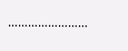……………………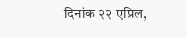दिनांक २२ एप्रिल,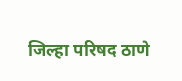जिल्हा परिषद ठाणे